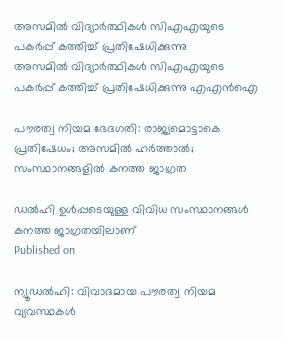അസമില്‍ വിദ്യാര്‍ത്ഥികൾ സിഎഎയുടെ പകര്‍പ്പ് കത്തിച്ച് പ്രതിഷേധിക്കുന്നു
അസമില്‍ വിദ്യാര്‍ത്ഥികൾ സിഎഎയുടെ പകര്‍പ്പ് കത്തിച്ച് പ്രതിഷേധിക്കുന്നു എഎന്‍ഐ

പൗരത്വ നിയമ ഭേദഗതി: രാജ്യമൊട്ടാകെ പ്രതിഷേധം; അസമിൽ ഹർത്താൽ; സംസ്ഥാനങ്ങളിൽ കനത്ത ജാഗ്രത

ഡൽഹി ഉൾപ്പടെയുള്ള വിവിധ സംസ്ഥാനങ്ങൾ കനത്ത ജാഗ്രതയിലാണ്
Published on

ന്യൂഡൽഹി: വിവാദമായ പൗരത്വ നിയമ വ്യവസ്ഥകൾ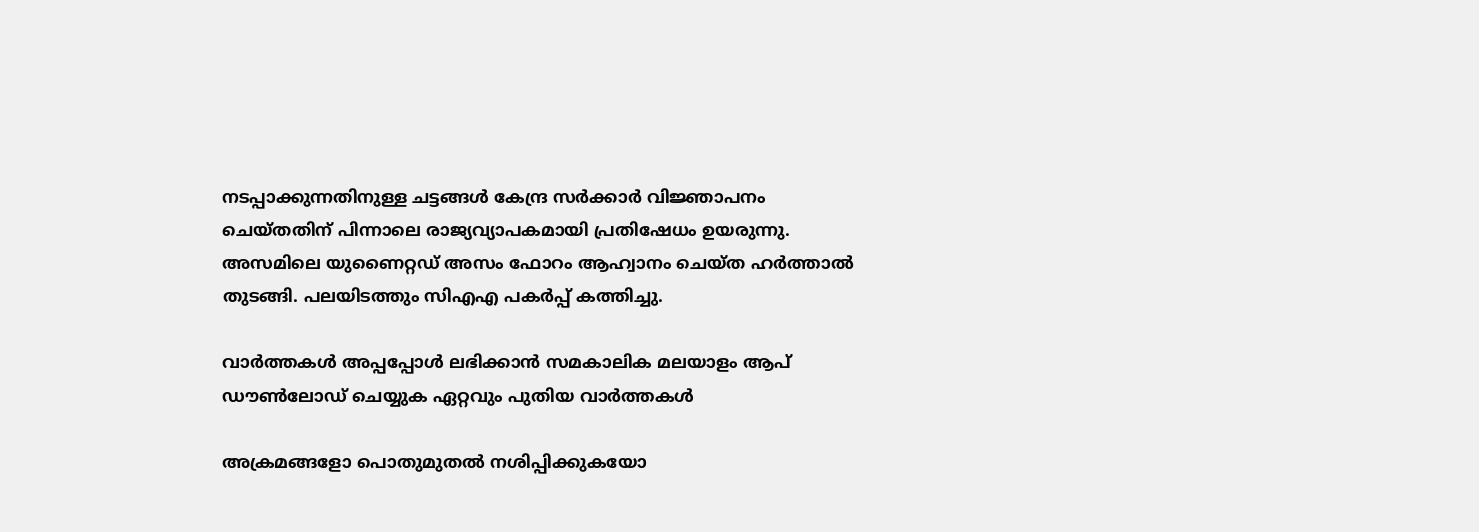നടപ്പാക്കുന്നതിനുള്ള ചട്ടങ്ങൾ കേന്ദ്ര സർക്കാർ വിജ്ഞാപനം ചെയ്തതിന് പിന്നാലെ രാജ്യവ്യാപകമായി പ്രതിഷേധം ഉയരുന്നു. അസമിലെ യുണൈറ്റഡ് അസം ഫോറം ആഹ്വാനം ചെയ്ത ഹർത്താൽ തുടങ്ങി. പലയിടത്തും സിഎഎ പകർപ്പ് കത്തിച്ചു.

വാര്‍ത്തകള്‍ അപ്പപ്പോള്‍ ലഭിക്കാന്‍ സമകാലിക മലയാളം ആപ് ഡൗണ്‍ലോഡ് ചെയ്യുക ഏറ്റവും പുതിയ വാര്‍ത്തകള്‍

അക്രമങ്ങളോ പൊതുമുതൽ നശിപ്പിക്കുകയോ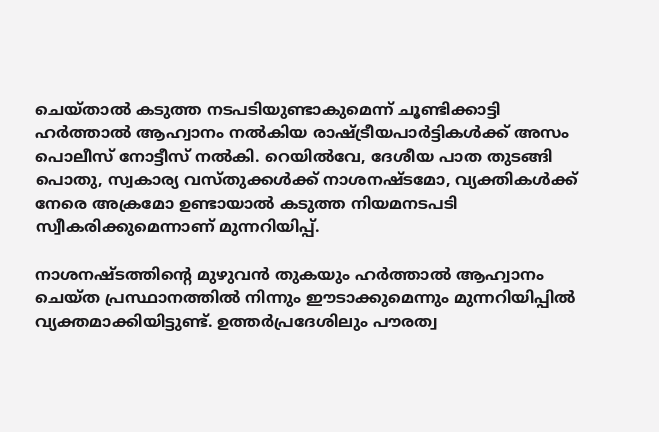ചെയ്താൽ കടുത്ത നടപടിയുണ്ടാകുമെന്ന് ചൂണ്ടിക്കാട്ടി ഹർത്താൽ ആഹ്വാനം നൽകിയ രാഷ്ട്രീയപാർട്ടികൾക്ക് അസം പൊലീസ് നോട്ടീസ് നൽകി. റെയിൽവേ, ദേശീയ പാത തുടങ്ങി പൊതു, സ്വകാര്യ വസ്തുക്കൾക്ക് നാശനഷ്ടമോ, വ്യക്തികൾക്ക് നേരെ അക്രമോ ഉണ്ടായാൽ കടുത്ത നിയമനടപടി സ്വീകരിക്കുമെന്നാണ് മുന്നറിയിപ്പ്.

നാശനഷ്ടത്തിന്റെ മുഴുവൻ തുകയും ഹർത്താൽ ആഹ്വാനം ചെയ്ത പ്രസ്ഥാനത്തിൽ നിന്നും ഈടാക്കുമെന്നും മുന്നറിയിപ്പിൽ വ്യക്തമാക്കിയിട്ടുണ്ട്. ഉത്തർപ്രദേശിലും പൗരത്വ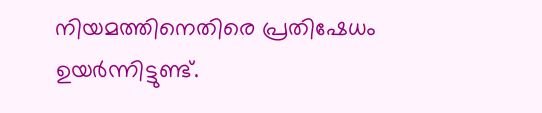നിയമത്തിനെതിരെ പ്രതിഷേധം ഉയർന്നിട്ടുണ്ട്.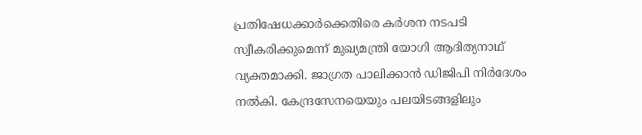പ്രതിഷേധക്കാർക്കെതിരെ കർശന നടപടി സ്വീകരിക്കുമെന്ന് മുഖ്യമന്ത്രി യോഗി ആദിത്യനാഥ് വ്യക്തമാക്കി. ജാഗ്രത പാലിക്കാൻ ഡിജിപി നിർദേശം നൽകി. കേന്ദ്രസേനയെയും പലയിടങ്ങളിലും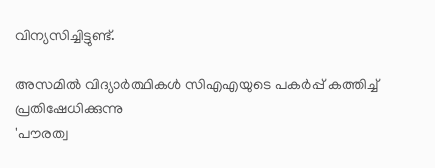വിന്യസിച്ചിട്ടുണ്ട്.

അസമില്‍ വിദ്യാര്‍ത്ഥികൾ സിഎഎയുടെ പകര്‍പ്പ് കത്തിച്ച് പ്രതിഷേധിക്കുന്നു
'പൗരത്വ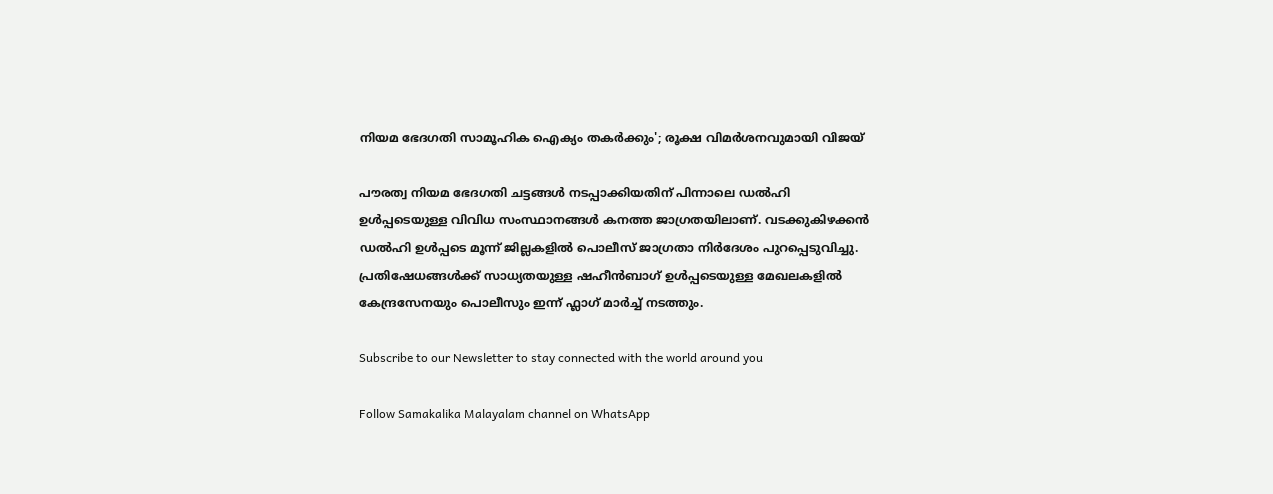നിയമ ഭേദഗതി സാമൂഹിക ഐക്യം തകര്‍ക്കും'; രൂക്ഷ വിമര്‍ശനവുമായി വിജയ്

പൗരത്വ നിയമ ഭേദഗതി ചട്ടങ്ങൾ നടപ്പാക്കിയതിന് പിന്നാലെ ഡൽഹി ഉൾപ്പടെയുള്ള വിവിധ സംസ്ഥാനങ്ങൾ കനത്ത ജാഗ്രതയിലാണ്. വടക്കുകിഴക്കൻ ഡൽഹി ഉൾപ്പടെ മൂന്ന് ജില്ലകളിൽ പൊലീസ് ജാഗ്രതാ നിർദേശം പുറപ്പെടുവിച്ചു. പ്രതിഷേധങ്ങൾക്ക് സാധ്യതയുള്ള ഷഹീൻബാഗ് ഉൾപ്പടെയുള്ള മേഖലകളിൽ കേന്ദ്രസേനയും പൊലീസും ഇന്ന് ഫ്ലാഗ് മാർച്ച് നടത്തും.

Subscribe to our Newsletter to stay connected with the world around you

Follow Samakalika Malayalam channel on WhatsApp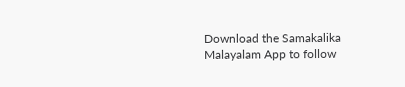Download the Samakalika Malayalam App to follow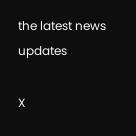the latest news updates

X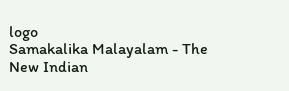logo
Samakalika Malayalam - The New Indian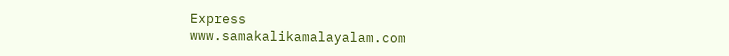Express
www.samakalikamalayalam.com